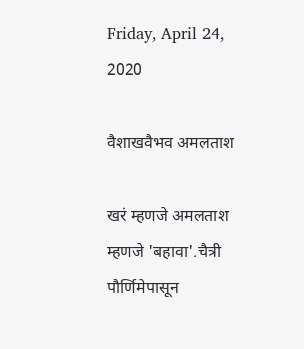Friday, April 24, 2020

वैशाखवैभव अमलताश

खरं म्हणजे अमलताश म्हणजे 'बहावा'.चैत्री पौर्णिमेपासून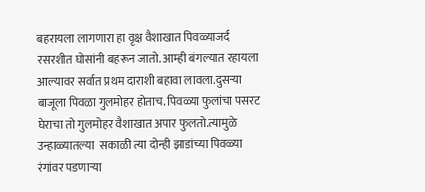बहरायला लागणारा हा वृक्ष वैशाखात पिवळ्याजर्द रसरशीत घोसांनी बहरून जातो. आम्ही बंगल्यात रहायला आल्यावर सर्वात प्रथम दाराशी बहावा लावला.दुसर्‍या बाजूला पिवळा गुलमोहर होताच. पिवळ्या फुलांचा पसरट घेराचा तो गुलमोहर वैशाखात अपार फुलतो.त्यामुळे उन्हाळ्यातल्या  सकाळी त्या दोन्ही झाडांच्या पिवळ्या रंगांवर पडणार्‍या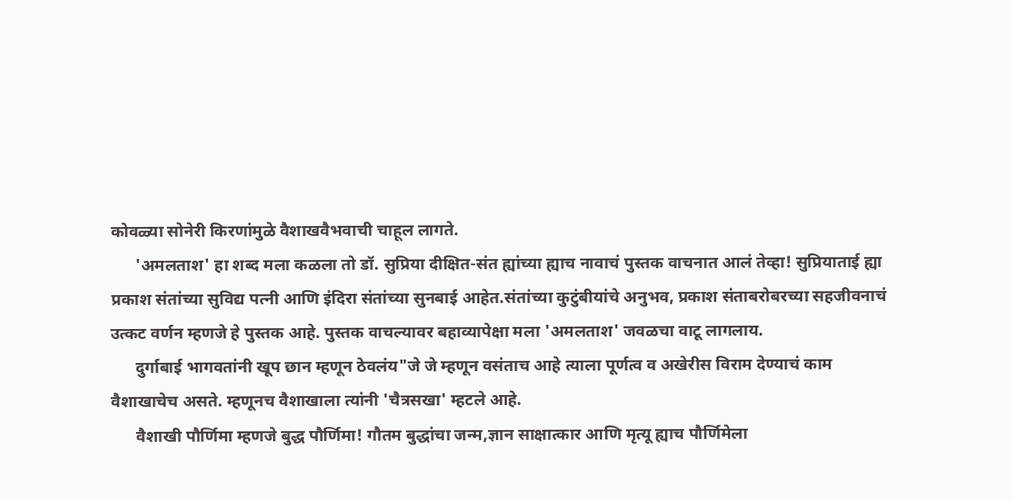कोवळ्या सोनेरी किरणांमुळे वैशाखवैभवाची चाहूल लागते.
      'अमलताश' हा शब्द मला कळला तो डॉ. सुप्रिया दीक्षित-संत ह्यांच्या ह्याच नावाचं पुस्तक वाचनात आलं तेव्हा! सुप्रियाताई ह्या प्रकाश संतांच्या सुविद्य पत्नी आणि इंदिरा संतांच्या सुनबाई आहेत.संतांच्या कुटुंबीयांचे अनुभव, प्रकाश संताबरोबरच्या सहजीवनाचं उत्कट वर्णन म्हणजे हे पुस्तक आहे. पुस्तक वाचल्यावर बहाव्यापेक्षा मला 'अमलताश' जवळचा वाटू लागलाय.
      दुर्गाबाई भागवतांनी खूप छान म्हणून ठेवलंय"जे जे म्हणून वसंताच आहे त्याला पूर्णत्व व अखेरीस विराम देण्याचं काम वैशाखाचेच असते. म्हणूनच वैशाखाला त्यांनी 'चैत्रसखा' म्हटले आहे.
      वैशाखी पौर्णिमा म्हणजे बुद्ध पौर्णिमा! गौतम बुद्धांचा जन्म,ज्ञान साक्षात्कार आणि मृत्यू ह्याच पौर्णिमेला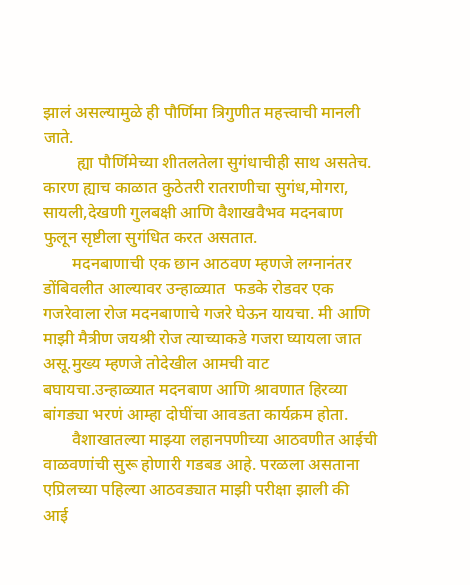झालं असल्यामुळे ही पौर्णिमा त्रिगुणीत महत्त्वाची मानली जाते.
        ह्या पौर्णिमेच्या शीतलतेला सुगंधाचीही साथ असतेच. कारण ह्याच काळात कुठेतरी रातराणीचा सुगंध,मोगरा, सायली,देखणी गुलबक्षी आणि वैशाखवैभव मदनबाण फुलून सृष्टीला सुगंधित करत असतात.
       मदनबाणाची एक छान आठवण म्हणजे लग्नानंतर डोंबिवलीत आल्यावर उन्हाळ्यात  फडके रोडवर एक गजरेवाला रोज मदनबाणाचे गजरे घेऊन यायचा. मी आणि माझी मैत्रीण जयश्री रोज त्याच्याकडे गजरा घ्यायला जात असू.मुख्य म्हणजे तोदेखील आमची वाट बघायचा.उन्हाळ्यात मदनबाण आणि श्रावणात हिरव्या बांगड्या भरणं आम्हा दोघींचा आवडता कार्यक्रम होता.
       वैशाखातल्या माझ्या लहानपणीच्या आठवणीत आईची वाळवणांची सुरू होणारी गडबड आहे. परळला असताना एप्रिलच्या पहिल्या आठवड्यात माझी परीक्षा झाली की आई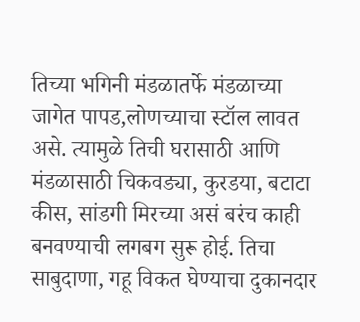तिच्या भगिनी मंडळातर्फे मंडळाच्या जागेत पापड,लोणच्याचा स्टॉल लावत असे. त्यामुळे तिची घरासाठी आणि मंडळासाठी चिकवड्या, कुरडया, बटाटा कीस, सांडगी मिरच्या असं बरंच काही बनवण्याची लगबग सुरू होई. तिचा साबुदाणा, गहू विकत घेण्याचा दुकानदार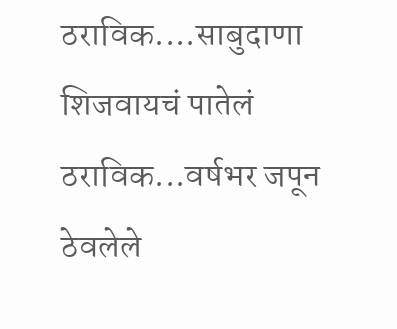ठराविक....साबुदाणा शिजवायचं पातेलं ठराविक...वर्षभर जपून ठेवलेले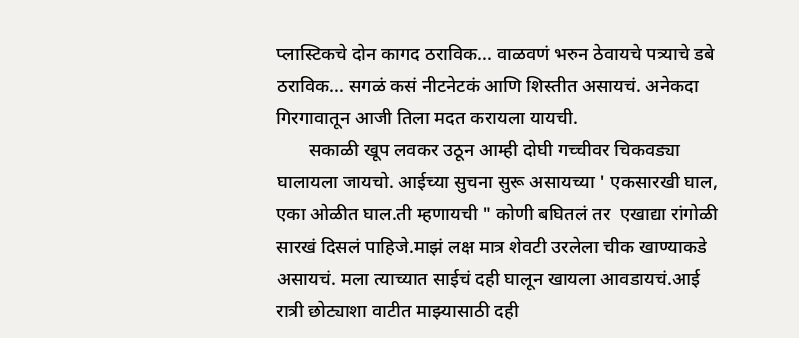प्लास्टिकचे दोन कागद ठराविक... वाळवणं भरुन ठेवायचे पत्र्याचे डबे ठराविक... सगळं कसं नीटनेटकं आणि शिस्तीत असायचं. अनेकदा गिरगावातून आजी तिला मदत करायला यायची.
       सकाळी खूप लवकर उठून आम्ही दोघी गच्चीवर चिकवड्या घालायला जायचो. आईच्या सुचना सुरू असायच्या ' एकसारखी घाल, एका ओळीत घाल.ती‌ म्हणायची " कोणी बघितलं तर  एखाद्या रांगोळी सारखं दिसलं पाहिजे.माझं लक्ष मात्र शेवटी उरलेला चीक खाण्याकडे असायचं. मला त्याच्यात साईचं दही घालून खायला आवडायचं.आई रात्री ‌छोट्याशा वाटीत माझ्यासाठी दही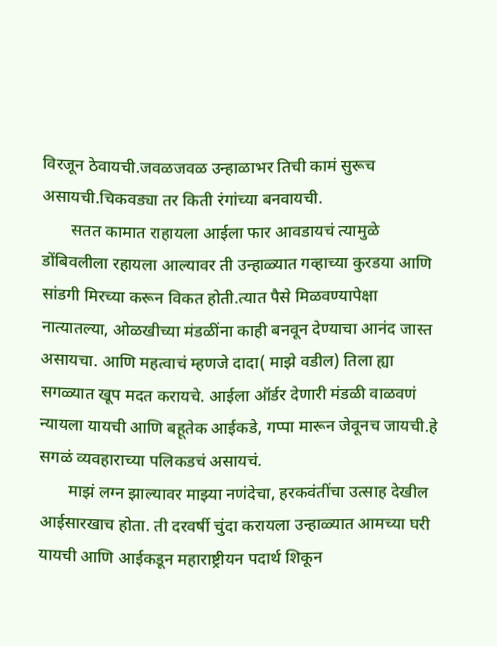विरजून ठेवायची.जवळजवळ उन्हाळाभर तिची‌ कामं सुरूच असायची.चिकवड्या तर किती रंगांच्या बनवायची.
       सतत कामात राहायला आईला फार आवडायचं त्यामुळे डोंबिवलीला रहायला आल्यावर ती उन्हाळ्यात गव्हाच्या कुरडया आणि सांडगी मिरच्या करून विकत होती.त्यात पैसे मिळवण्यापेक्षा नात्यातल्या, ओळखीच्या मंडळींना काही बनवून देण्याचा आनंद जास्त असायचा. आणि ‌महत्वाचं म्हणजे दादा( माझे वडील) तिला ह्या सगळ्यात खूप मदत करायचे. आईला ऑर्डर देणारी मंडळी वाळवणं न्यायला यायची आणि बहूतेक आईकडे, गप्पा मारून जेवूनच जायची.हे सगळं व्यवहाराच्या पलिकडचं असायचं.
       माझं लग्न झाल्यावर माझ्या नणंदेचा, हरकवंतींचा उत्साह देखील आईसारखाच होता. ती दरवर्षी चुंदा करायला उन्हाळ्यात आमच्या घरी यायची आणि आईकडून महाराष्ट्रीयन पदार्थ शिकून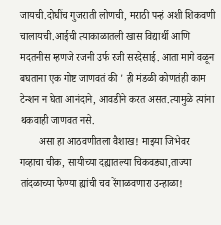जायची.दोघींच गुजराती लोणची, मराठी पन्हं अशी शिकवणी चालायची.आईची त्याकाळातली खास विद्यार्थी आणि मदतनीस म्हणजे रजनी उर्फ रजी सरदेसाई. आता मागे वळून बघताना एक गोष्ट जाणवतं की ' ही मंडळी कोणतंही काम टेन्शन न घेता आनंदाने, आवडीने करत असत.त्यामुळे त्यांना थकवाही जाणवत नसे.
       असा हा आठवणीतला वैशाख! माझ्या जिभेवर  गव्हाचा चीक, सायीच्या दह्यातल्या चिकवड्या,ताज्या तांदळाच्या फेण्या ह्यांची चव रेंगाळवणारा उन्हाळा!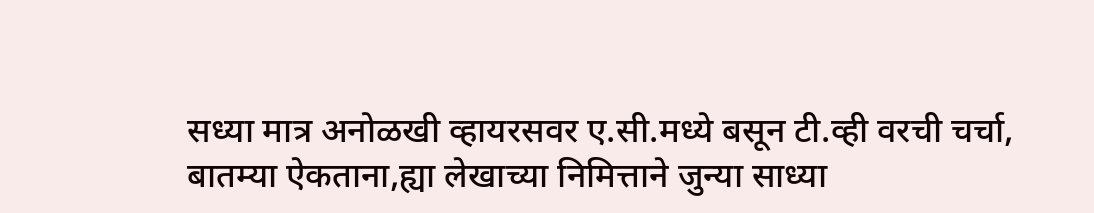सध्या मात्र अनोळखी व्हायरसवर ए.सी.मध्ये बसून टी.व्ही वरची चर्चा, बातम्या ऐकताना,ह्या लेखाच्या निमित्ताने जुन्या साध्या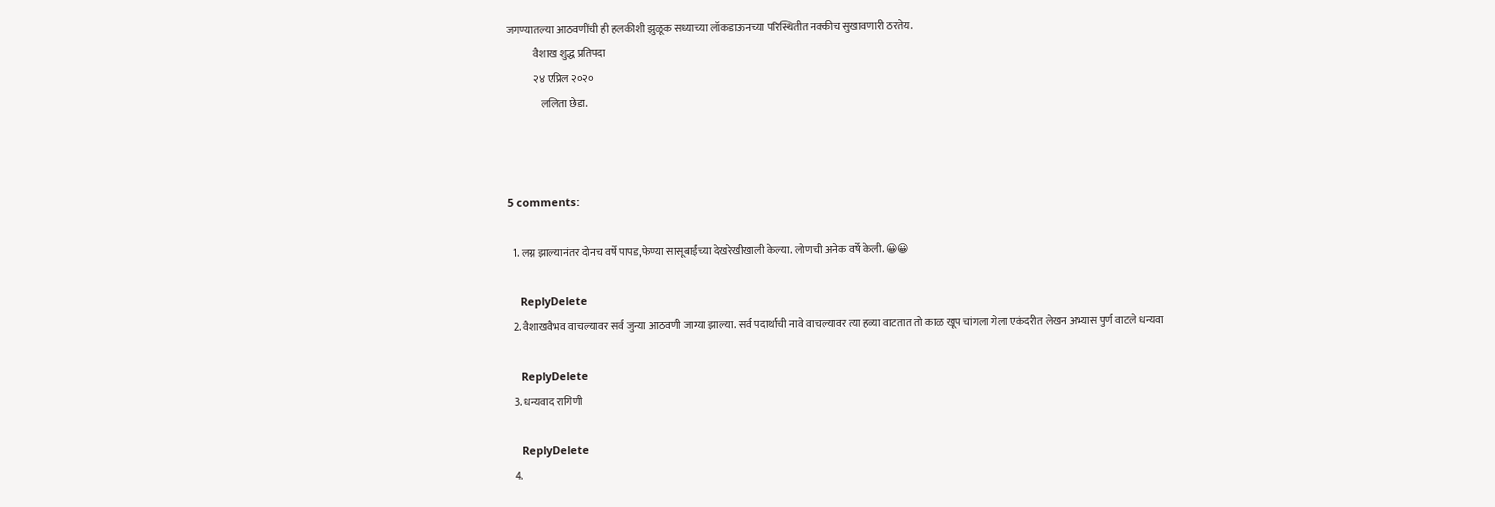जगण्यातल्या आठवणींची ही हलकीशी झुळूक सध्याच्या लॉकडाऊनच्या परिस्थितीत नक्कीच सुखावणारी ठरतेय.
             वैशाख शुद्ध प्रतिपदा
             २४ एप्रिल २०२०
                ललिता छेडा.



5 comments:

  1. लग्न झाल्यानंतर दोनच वर्षे पापड,फेण्या सासूबाईंच्या देखरेखीखाली केल्या. लोणची अनेक वर्षे केली. 😀😀

    ReplyDelete
  2. वैशाखवैभव वाचल्यावर सर्व जुन्या आठवणी जाग्या झाल्या. सर्व पदार्थाची नावे वाचल्यावर त्या हव्या वाटतात तो काळ खूप चांगला गेला एकंदरीत लेखन अभ्यास पुर्ण वाटले धन्यवा

    ReplyDelete
  3. धन्यवाद रागिणी

    ReplyDelete
  4.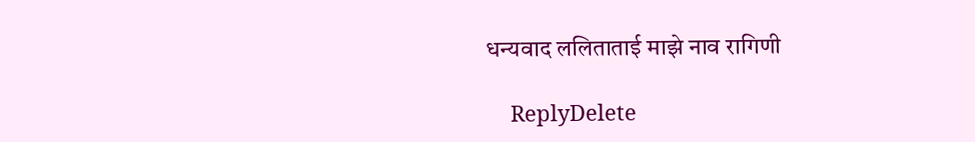धन्यवाद ललिताताई माझे नाव रागिणी

    ReplyDelete